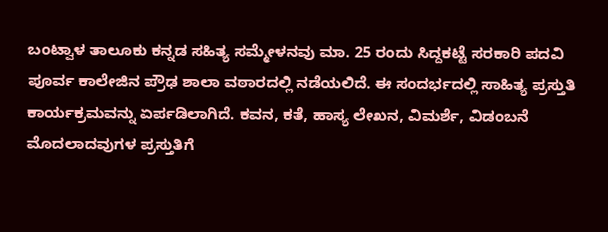ಬಂಟ್ವಾಳ ತಾಲೂಕು ಕನ್ನಡ ಸಹಿತ್ಯ ಸಮ್ಮೇಳನವು ಮಾ. 25 ರಂದು ಸಿದ್ದಕಟ್ಟೆ ಸರಕಾರಿ ಪದವಿ ಪೂರ್ವ ಕಾಲೇಜಿನ ಪ್ರೌಢ ಶಾಲಾ ವಠಾರದಲ್ಲಿ ನಡೆಯಲಿದೆ. ಈ ಸಂದರ್ಭದಲ್ಲಿ ಸಾಹಿತ್ಯ ಪ್ರಸ್ತುತಿ ಕಾರ್ಯಕ್ರಮವನ್ನು ಏರ್ಪಡಿಲಾಗಿದೆ. ಕವನ, ಕತೆ, ಹಾಸ್ಯ ಲೇಖನ, ವಿಮರ್ಶೆ, ವಿಡಂಬನೆ ಮೊದಲಾದವುಗಳ ಪ್ರಸ್ತುತಿಗೆ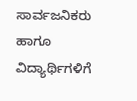ಸಾರ್ವಜನಿಕರು ಹಾಗೂ ವಿದ್ಯಾರ್ಥಿಗಳಿಗೆ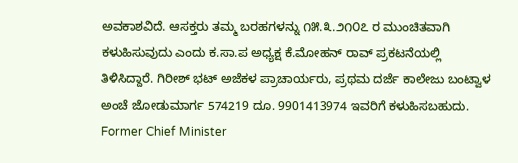ಅವಕಾಶವಿದೆ. ಆಸಕ್ತರು ತಮ್ಮ ಬರಹಗಳನ್ನು ೧೫.೩.೨೧೦೭ ರ ಮುಂಚಿತವಾಗಿ ಕಳುಹಿಸುವುದು ಎಂದು ಕ.ಸಾ.ಪ ಅಧ್ಯಕ್ಷ ಕೆ.ಮೋಹನ್ ರಾವ್ ಪ್ರಕಟನೆಯಲ್ಲಿ ತಿಳಿಸಿದ್ದಾರೆ. ಗಿರೀಶ್ ಭಟ್ ಅಜೆಕಳ ಪ್ರಾಚಾರ್ಯರು, ಪ್ರಥಮ ದರ್ಜೆ ಕಾಲೇಜು ಬಂಟ್ವಾಳ ಅಂಚೆ ಜೋಡುಮಾರ್ಗ 574219 ದೂ. 9901413974 ಇವರಿಗೆ ಕಳುಹಿಸಬಹುದು.
Former Chief Minister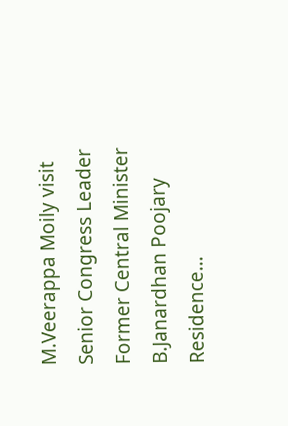M.Veerappa Moily visit Senior Congress Leader Former Central Minister B.Janardhan Poojary Residence…